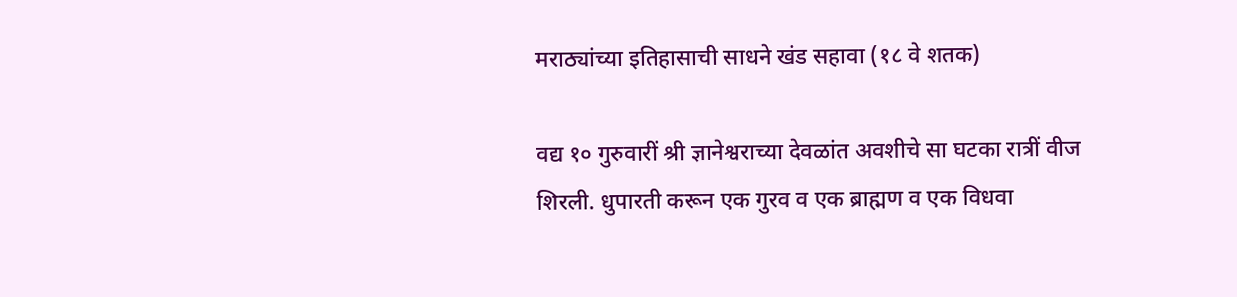मराठ्यांच्या इतिहासाची साधने खंड सहावा (१८ वे शतक)

वद्य १० गुरुवारीं श्री ज्ञानेश्वराच्या देवळांत अवशीचे सा घटका रात्रीं वीज शिरली. धुपारती करून एक गुरव व एक ब्राह्मण व एक विधवा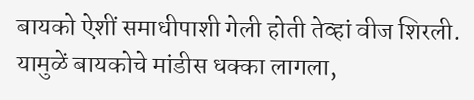बायको ऐशीं समाधीपाशी गेली होती तेव्हां वीज शिरली. यामुळें बायकोचे मांडीस धक्का लागला,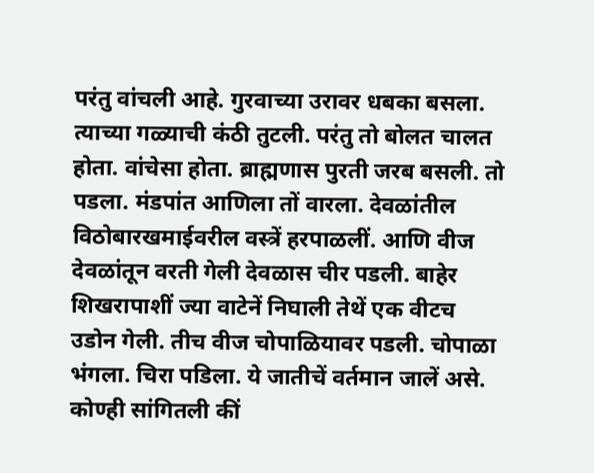परंतु वांचली आहे. गुरवाच्या उरावर धबका बसला. त्याच्या गळ्याची कंठी तुटली. परंतु तो बोलत चालत होता. वांचेसा होता. ब्राह्मणास पुरती जरब बसली. तो पडला. मंडपांत आणिला तों वारला. देवळांतील विठोबारखमाईवरील वस्त्रें हरपाळलीं. आणि वीज देवळांतून वरती गेली देवळास चीर पडली. बाहेर शिखरापाशीं ज्या वाटेनें निघाली तेथें एक वीटच उडोन गेली. तीच वीज चोपाळियावर पडली. चोपाळा भंगला. चिरा पडिला. ये जातीचें वर्तमान जालें असे. कोण्ही सांगितली कीं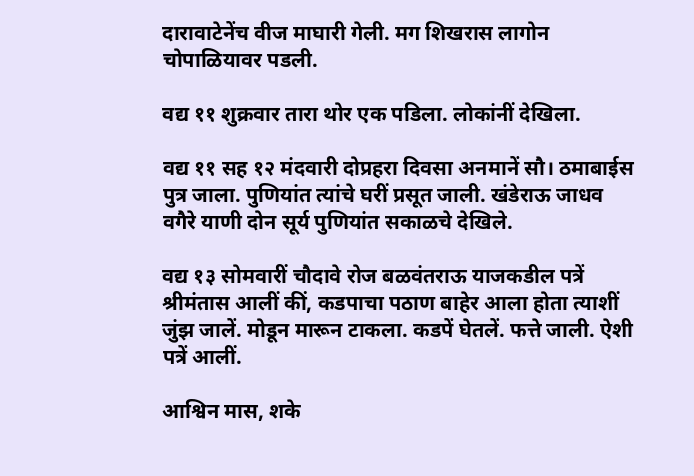दारावाटेनेंच वीज माघारी गेली. मग शिखरास लागोन चोपाळियावर पडली.

वद्य ११ शुक्रवार तारा थोर एक पडिला. लोकांनीं देखिला.

वद्य ११ सह १२ मंदवारी दोप्रहरा दिवसा अनमानें सौ। ठमाबाईस पुत्र जाला. पुणियांत त्यांचे घरीं प्रसूत जाली. खंडेराऊ जाधव वगैरे याणी दोन सूर्य पुणियांत सकाळचे देखिले.

वद्य १३ सोमवारीं चौदावे रोज बळवंतराऊ याजकडील पत्रें श्रीमंतास आलीं कीं, कडपाचा पठाण बाहेर आला होता त्याशीं जुंझ जालें. मोडून मारून टाकला. कडपें घेतलें. फत्ते जाली. ऐशी पत्रें आलीं.

आश्विन मास, शके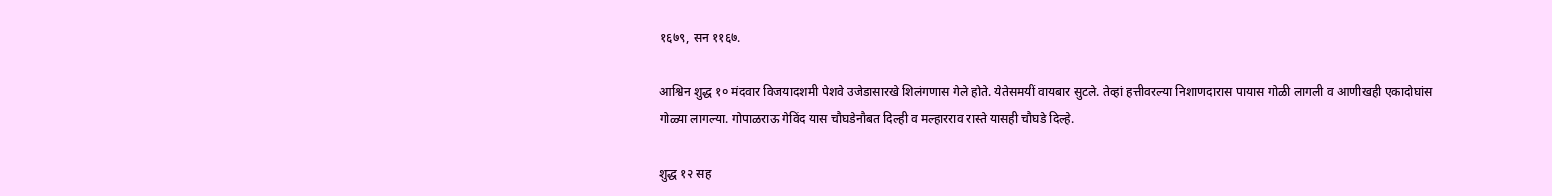१६७९, सन ११६७.

आश्विन शुद्ध १० मंदवार विजयादशमी पेशवे उजेडासारखे शिलंगणास गेले होते. येतेसमयीं वायबार सुटले. तेव्हां हत्तीवरल्या निशाणदारास पायास गोळी लागली व आणीखही एकादोघांस गोळ्या लागल्या. गोपाळराऊ गेविंद यास चौघडेनौबत दिल्ही व मल्हारराव रास्ते यासही चौघडे दिल्हे.

शुद्ध १२ सह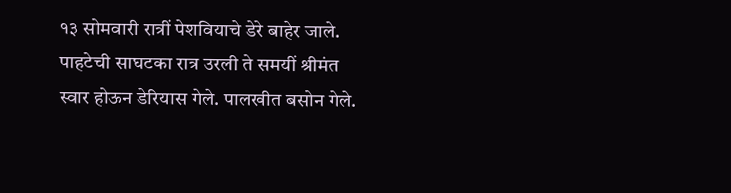१३ सोमवारी रात्रीं पेशवियाचे डेरे बाहेर जाले. पाहटेची साघटका रात्र उरली ते समयीं श्रीमंत स्वार होऊन डेरियास गेले. पालखीत बसोन गेले.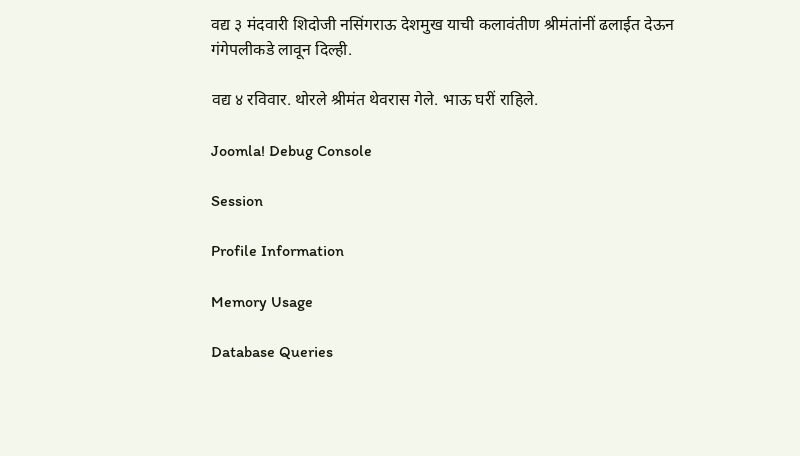वद्य ३ मंदवारी शिदोजी नसिंगराऊ देशमुख याची कलावंतीण श्रीमंतांनीं ढलाईत देऊन गंगेपलीकडे लावून दिल्ही.

वद्य ४ रविवार. थोरले श्रीमंत थेवरास गेले. भाऊ घरीं राहिले.

Joomla! Debug Console

Session

Profile Information

Memory Usage

Database Queries